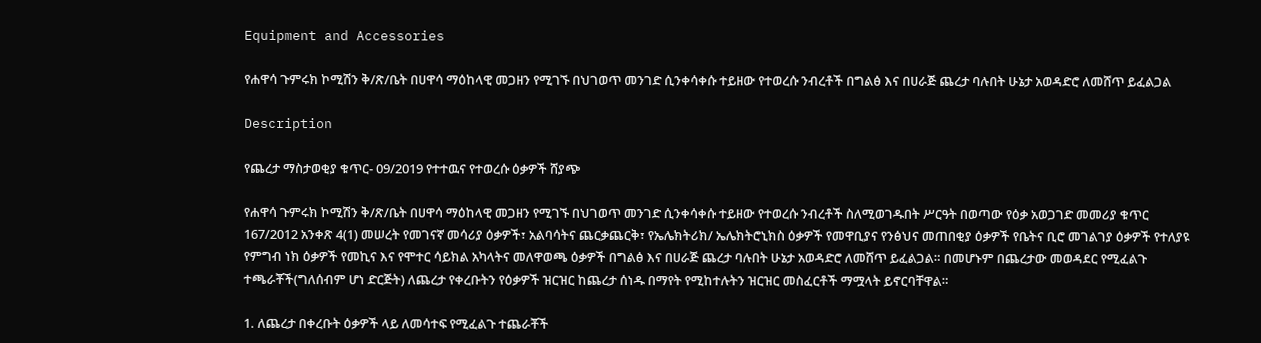Equipment and Accessories

የሐዋሳ ጉምሩክ ኮሚሽን ቅ/ጽ/ቤት በሀዋሳ ማዕከላዊ መጋዘን የሚገኙ በህገወጥ መንገድ ሲንቀሳቀሱ ተይዘው የተወረሱ ንብረቶች በግልፅ እና በሀራጅ ጨረታ ባሉበት ሁኔታ አወዳድሮ ለመሸጥ ይፈልጋል

Description

የጨረታ ማስታወቂያ ቁጥር- 09/2019 የተተዉና የተወረሱ ዕቃዎች ሸያጭ

የሐዋሳ ጉምሩክ ኮሚሽን ቅ/ጽ/ቤት በሀዋሳ ማዕከላዊ መጋዘን የሚገኙ በህገወጥ መንገድ ሲንቀሳቀሱ ተይዘው የተወረሱ ንብረቶች ስለሚወገዱበት ሥርዓት በወጣው የዕቃ አወጋገድ መመሪያ ቁጥር 167/2012 አንቀጽ 4(1) መሠረት የመገናኛ መሳሪያ ዕቃዎች፣ አልባሳትና ጨርቃጨርቅ፣ የኤሌክትሪክ/ ኤሌክትሮኒክስ ዕቃዎች የመዋቢያና የንፅህና መጠበቂያ ዕቃዎች የቤትና ቢሮ መገልገያ ዕቃዎች የተለያዩ የምግብ ነክ ዕቃዎች የመኪና እና የሞተር ሳይክል አካላትና መለዋወጫ ዕቃዎች በግልፅ እና በሀራጅ ጨረታ ባሉበት ሁኔታ አወዳድሮ ለመሸጥ ይፈልጋል። በመሆኑም በጨረታው መወዳደር የሚፈልጉ ተጫራቾች(ግለሰብም ሆነ ድርጅት) ለጨረታ የቀረቡትን የዕቃዎች ዝርዝር ከጨረታ ሰነዱ በማየት የሚከተሉትን ዝርዝር መስፈርቶች ማሟላት ይኖርባቸዋል።

1. ለጨረታ በቀረቡት ዕቃዎች ላይ ለመሳተፍ የሚፈልጉ ተጨራቾች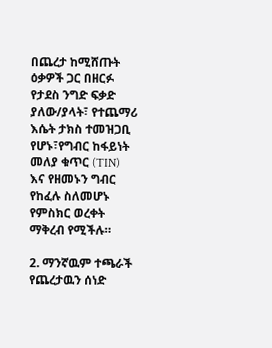በጨረታ ከሚሸጡት ዕቃዎች ጋር በዘርፉ የታደስ ንግድ ፍቃድ ያለው/ያላት፣ የተጨማሪ እሴት ታክስ ተመዝጋቢ የሆኑ፣የግብር ከፋይነት መለያ ቁጥር (TIN) እና የዘመኑን ግብር የከፈሉ ስለመሆኑ የምስክር ወረቀት ማቅረብ የሚችሉ።

2. ማንኛዉም ተጫራች የጨረታዉን ሰነድ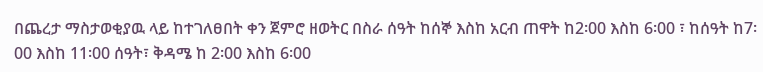በጨረታ ማስታወቂያዉ ላይ ከተገለፀበት ቀን ጀምሮ ዘወትር በስራ ሰዓት ከሰኞ እስከ አርብ ጠዋት ከ2፡00 እስከ 6፡00 ፣ ከሰዓት ከ7፡00 እስከ 11፡00 ሰዓት፣ ቅዳሜ ከ 2፡00 እስከ 6፡00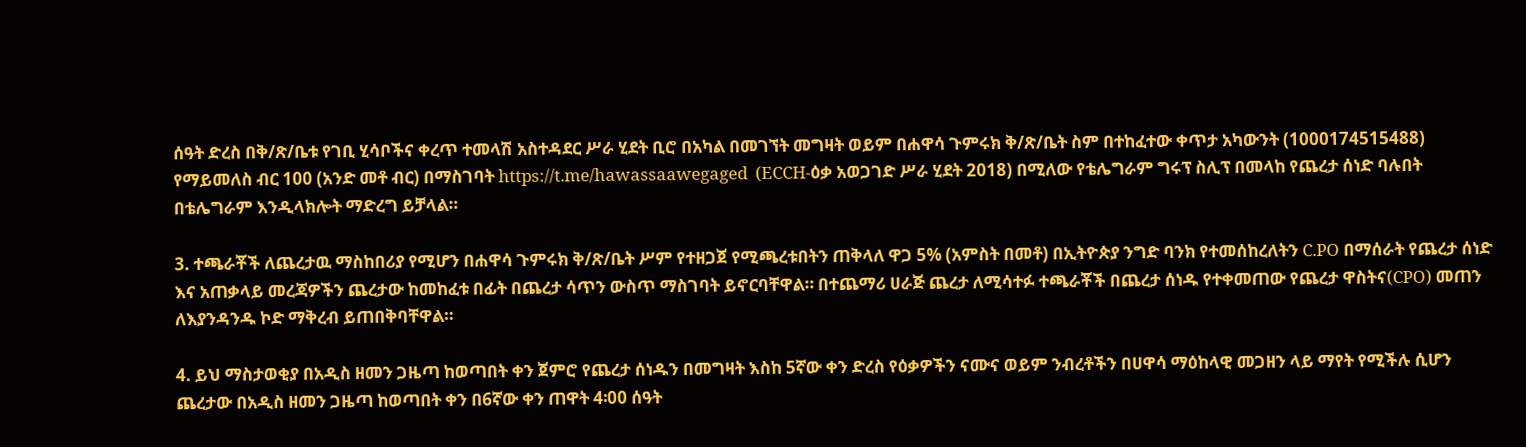ሰዓት ድረስ በቅ/ጽ/ቤቱ የገቢ ሂሳቦችና ቀረጥ ተመላሽ አስተዳደር ሥራ ሂደት ቢሮ በአካል በመገኘት መግዛት ወይም በሐዋሳ ጉምሩክ ቅ/ጽ/ቤት ስም በተከፈተው ቀጥታ አካውንት (1000174515488) የማይመለስ ብር 100 (አንድ መቶ ብር) በማስገባት https://t.me/hawassaawegaged  (ECCH-ዕቃ አወጋገድ ሥራ ሂደት 2018) በሚለው የቴሌግራም ግሩፕ ስሊፕ በመላከ የጨረታ ሰነድ ባሉበት በቴሌግራም እንዲላክሎት ማድረግ ይቻላል።

3. ተጫራቾች ለጨረታዉ ማስከበሪያ የሚሆን በሐዋሳ ጉምሩክ ቅ/ጽ/ቤት ሥም የተዘጋጀ የሚጫረቱበትን ጠቅላለ ዋጋ 5% (አምስት በመቶ) በኢትዮጵያ ንግድ ባንክ የተመሰከረለትን C.PO በማሰራት የጨረታ ሰነድ እና አጠቃላይ መረጃዎችን ጨረታው ከመከፈቱ በፊት በጨረታ ሳጥን ውስጥ ማስገባት ይኖርባቸዋል። በተጨማሪ ሀራጅ ጨረታ ለሚሳተፉ ተጫራቾች በጨረታ ሰነዱ የተቀመጠው የጨረታ ዋስትና(CPO) መጠን ለእያንዳንዱ ኮድ ማቅረብ ይጠበቅባቸዋል።

4. ይህ ማስታወቂያ በአዲስ ዘመን ጋዜጣ ከወጣበት ቀን ጀምሮ የጨረታ ሰነዱን በመግዛት እስከ 5ኛው ቀን ድረስ የዕቃዎችን ናሙና ወይም ንብረቶችን በሀዋሳ ማዕከላዊ መጋዘን ላይ ማየት የሚችሉ ሲሆን ጨረታው በአዲስ ዘመን ጋዜጣ ከወጣበት ቀን በ6ኛው ቀን ጠዋት 4፡00 ሰዓት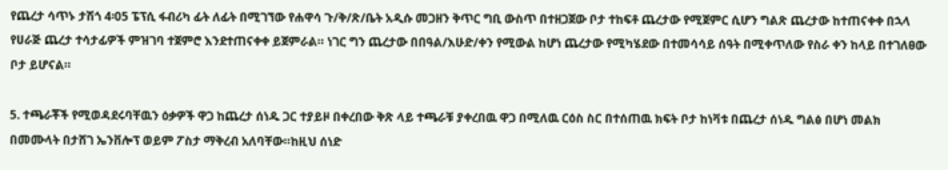የጨረታ ሳጥኑ ታሽጎ 4፡05 ፔፕሲ ፋብሪካ ፊት ለፊት በሚገኘው የሐዋሳ ጉ/ቅ/ጽ/ቤት አዲሱ መጋዘን ቅጥር ግቢ ውስጥ በተዘጋጀው ቦታ ተከፍቶ ጨረታው የሚጀምር ሲሆን ግልጽ ጨረታው ከተጠናቀቀ በኋላ የሀራጅ ጨረታ ተሳታፊዎች ምዝገባ ተጀምሮ እንደተጠናቀቀ ይጀምራል። ነገር ግን ጨረታው በበዓል/እሁድ/ቀን የሚውል ከሆነ ጨረታው የሚካሄደው በተመሳሳይ ሰዓት በሚቀጥለው የስራ ቀን ከላይ በተገለፀው ቦታ ይሆናል።

5. ተጫራቾች የሚወዳደሩባቸዉን ዕቃዎች ዋጋ ከጨረታ ሰነዱ ጋር ተያይዞ በቀረበው ቅጽ ላይ ተጫራቹ ያቀረበዉ ዋጋ በሚለዉ ርዕስ ስር በተሰጠዉ ክፍት ቦታ ከነቫቱ በጨረታ ሰነዱ ግልፅ በሆነ መልክ በመሙላት በታሸገ ኤንቨሎፕ ወይም ፖስታ ማቅረብ አለባቸው።ከዚህ ሰነድ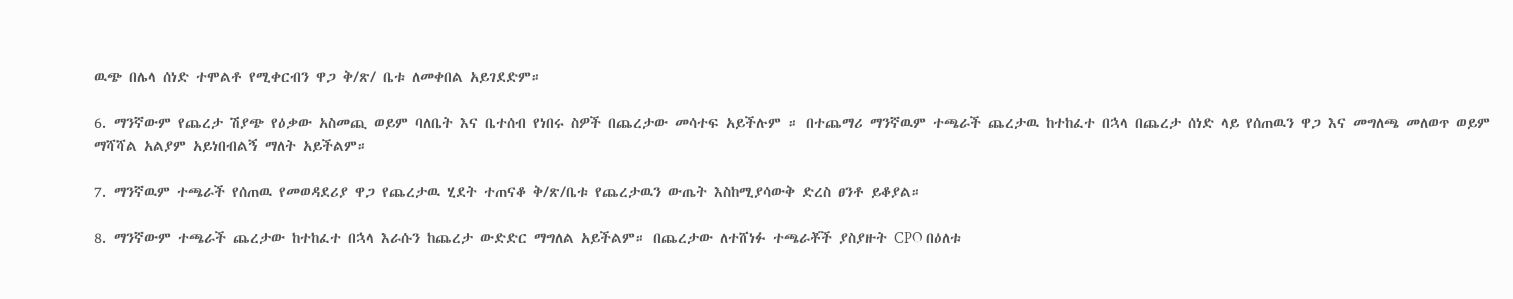ዉጭ በሌላ ሰነድ ተሞልቶ የሚቀርብን ዋጋ ቅ/ጽ/ ቤቱ ለመቀበል አይገደድም።

6. ማንኛውም የጨረታ ሽያጭ የዕቃው አስመጪ ወይም ባለቤት እና ቤተሰብ የነበሩ ስዎች በጨረታው መሳተፍ አይችሉም ። በተጨማሪ ማንኛዉም ተጫራች ጨረታዉ ከተከፈተ በኋላ በጨረታ ሰነድ ላይ የሰጠዉን ዋጋ እና መግለጫ መለወጥ ወይም ማሻሻል አልያም አይነበብልኝ ማለት አይችልም።

7. ማንኛዉም ተጫራች የሰጠዉ የመወዳደሪያ ዋጋ የጨረታዉ ሂደት ተጠናቆ ቅ/ጽ/ቤቱ የጨረታዉን ውጤት እስከሚያሳውቅ ድረስ ፀንቶ ይቆያል።

8. ማንኛውም ተጫራች ጨረታው ከተከፈተ በኋላ እራሱን ከጨረታ ውድድር ማግለል አይችልም። በጨረታው ለተሸነፉ ተጫራቾች ያስያዙት CPO በዕለቱ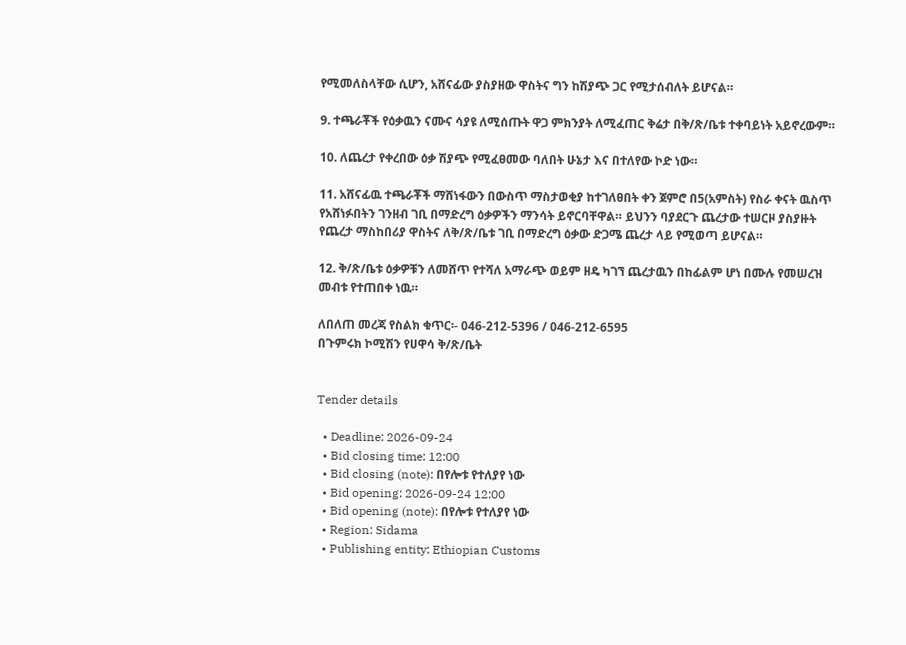የሚመለስላቸው ሲሆን, አሸናፊው ያስያዘው ዋስትና ግን ከሽያጭ ጋር የሚታሰብለት ይሆናል።

9. ተጫራቾች የዕቃዉን ናሙና ሳያዩ ለሚሰጡት ዋጋ ምክንያት ለሚፈጠር ቅሬታ በቅ/ጽ/ቤቱ ተቀባይነት አይኖረውም።

10. ለጨረታ የቀረበው ዕቃ ሽያጭ የሚፈፀመው ባለበት ሁኔታ እና በተለየው ኮድ ነው።

11. አሸናፊዉ ተጫራቾች ማሸነፋውን በውስጥ ማስታወቂያ ከተገለፀበት ቀን ጀምሮ በ5(አምስት) የስራ ቀናት ዉስጥ የአሸነፉበትን ገንዘብ ገቢ በማድረግ ዕቃዎችን ማንሳት ይኖርባቸዋል። ይህንን ባያደርጉ ጨረታው ተሠርዞ ያስያዙት የጨረታ ማስከበሪያ ዋስትና ለቅ/ጽ/ቤቱ ገቢ በማድረግ ዕቃው ድጋሜ ጨረታ ላይ የሚወጣ ይሆናል።

12. ቅ/ጽ/ቤቱ ዕቃዎቹን ለመሸጥ የተሻለ አማራጭ ወይም ዘዴ ካገኘ ጨረታዉን በከፊልም ሆነ በሙሉ የመሠረዝ መብቱ የተጠበቀ ነዉ።

ለበለጠ መረጃ የስልክ ቁጥር፡- 046-212-5396 / 046-212-6595
በጉምሩክ ኮሚሽን የሀዋሳ ቅ/ጽ/ቤት


Tender details

  • Deadline: 2026-09-24
  • Bid closing time: 12:00
  • Bid closing (note): በየሎቱ የተለያየ ነው
  • Bid opening: 2026-09-24 12:00
  • Bid opening (note): በየሎቱ የተለያየ ነው
  • Region: Sidama
  • Publishing entity: Ethiopian Customs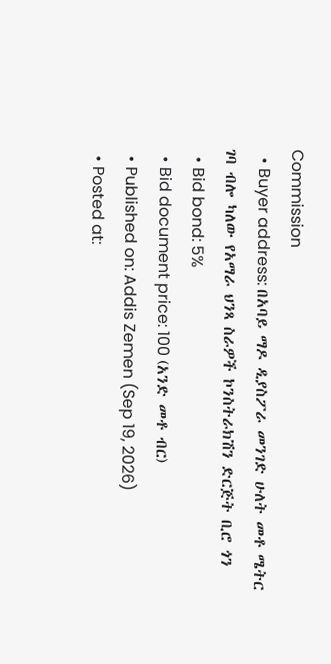Commission
  • Buyer address: በአባይ ማዶ ዲያስፖራ መንገድ ሁለት መቶ ሜትር ገባ ብሎ ካለው የአማራ ህንጻ ስራዎች ኮንስትራክሽን ድርጅት ቢሮ ጎን
  • Bid bond: 5%
  • Bid document price: 100 (አንድ መቶ ብር)
  • Published on: Addis Zemen (Sep 19, 2026)
  • Posted at: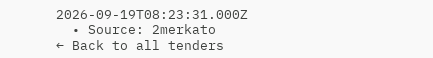2026-09-19T08:23:31.000Z
  • Source: 2merkato
← Back to all tenders